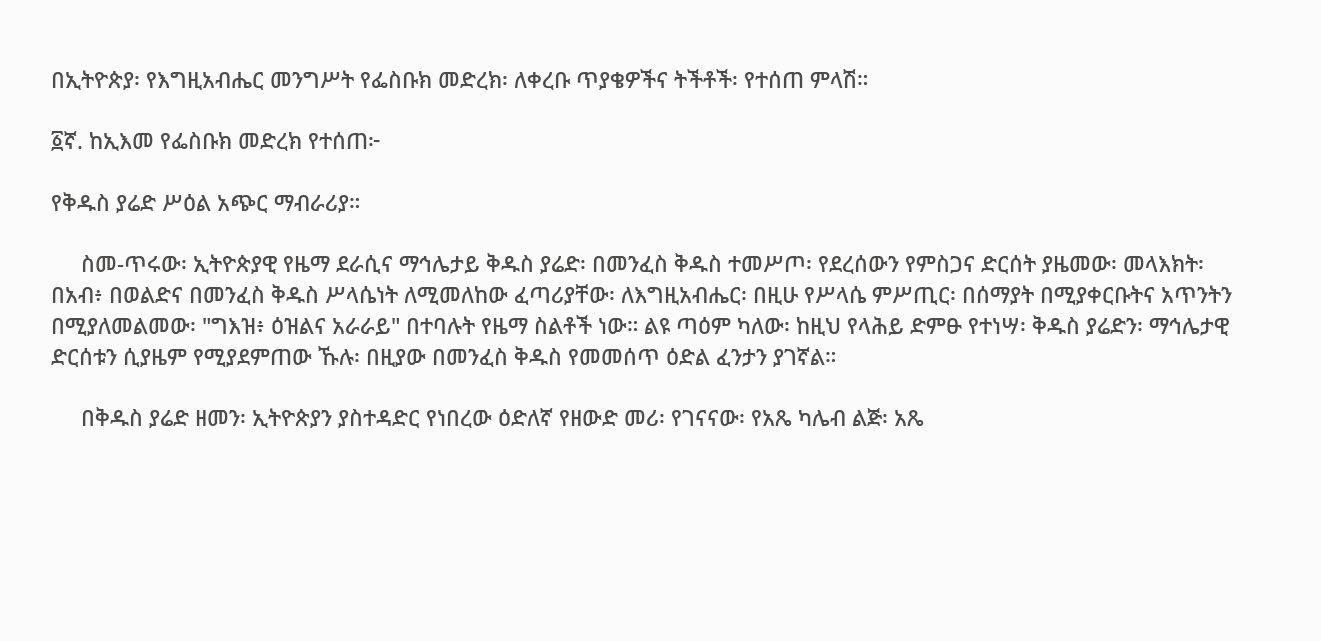በኢትዮጵያ፡ የእግዚአብሔር መንግሥት የፌስቡክ መድረክ፡ ለቀረቡ ጥያቄዎችና ትችቶች፡ የተሰጠ ምላሽ።

፩ኛ. ከኢእመ የፌስቡክ መድረክ የተሰጠ፦

የቅዱስ ያሬድ ሥዕል አጭር ማብራሪያ።

     ስመ-ጥሩው፡ ኢትዮጵያዊ የዜማ ደራሲና ማኅሌታይ ቅዱስ ያሬድ፡ በመንፈስ ቅዱስ ተመሥጦ፡ የደረሰውን የምስጋና ድርሰት ያዜመው፡ መላእክት፡ በአብ፥ በወልድና በመንፈስ ቅዱስ ሥላሴነት ለሚመለከው ፈጣሪያቸው፡ ለእግዚአብሔር፡ በዚሁ የሥላሴ ምሥጢር፡ በሰማያት በሚያቀርቡትና አጥንትን በሚያለመልመው፡ "ግእዝ፥ ዕዝልና አራራይ" በተባሉት የዜማ ስልቶች ነው። ልዩ ጣዕም ካለው፡ ከዚህ የላሕይ ድምፁ የተነሣ፡ ቅዱስ ያሬድን፡ ማኅሌታዊ ድርሰቱን ሲያዜም የሚያደምጠው ኹሉ፡ በዚያው በመንፈስ ቅዱስ የመመሰጥ ዕድል ፈንታን ያገኛል።

     በቅዱስ ያሬድ ዘመን፡ ኢትዮጵያን ያስተዳድር የነበረው ዕድለኛ የዘውድ መሪ፡ የገናናው፡ የአጼ ካሌብ ልጅ፡ አጼ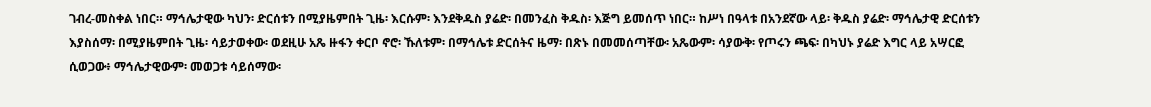ገብረ-መስቀል ነበር። ማኅሌታዊው ካህን፡ ድርሰቱን በሚያዜምበት ጊዜ፡ እርሱም፡ እንደቅዱስ ያሬድ፡ በመንፈስ ቅዱስ፡ እጅግ ይመሰጥ ነበር። ከሥነ በዓላቱ በአንደኛው ላይ፡ ቅዱስ ያሬድ፡ ማኅሌታዊ ድርሰቱን እያስሰማ፡ በሚያዜምበት ጊዜ፡ ሳይታወቀው፡ ወደዚሁ አጼ ዙፋን ቀርቦ ኖሮ፡ ኹለቱም፡ በማኅሌቱ ድርሰትና ዜማ፡ በጽኑ በመመሰጣቸው፡ አጼውም፡ ሳያውቅ፡ የጦሩን ጫፍ፡ በካህኑ ያሬድ እግር ላይ አሣርፎ ሲወጋው፥ ማኅሌታዊውም፡ መወጋቱ ሳይሰማው፡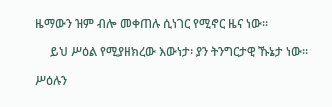ዜማውን ዝም ብሎ መቀጠሉ ሲነገር የሚኖር ዜና ነው።

     ይህ ሥዕል የሚያዘክረው እውነታ፡ ያን ትንግርታዊ ኹኔታ ነው።

ሥዕሉን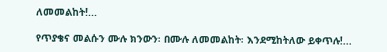ለመመልከት!...

የጥያቄና መልሱን ሙሉ ክንውን፡ በሙሉ ለመመልከት፡ እንደሚከትለው ይቀጥሉ!...